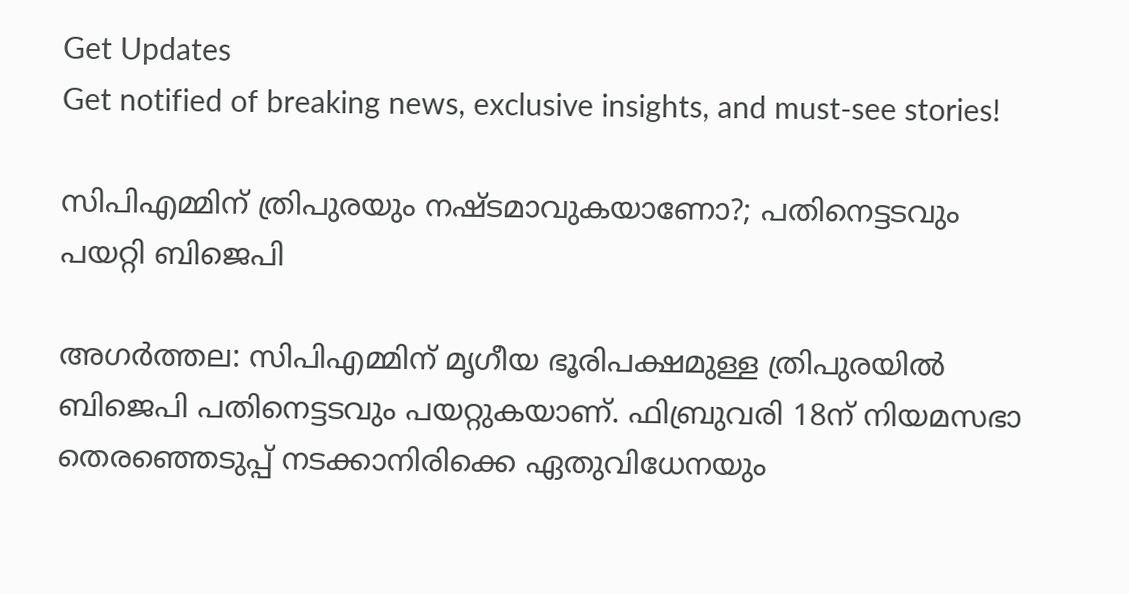Get Updates
Get notified of breaking news, exclusive insights, and must-see stories!

സിപിഎമ്മിന് ത്രിപുരയും നഷ്ടമാവുകയാണോ?; പതിനെട്ടടവും പയറ്റി ബിജെപി

അഗര്‍ത്തല: സിപിഎമ്മിന് മൃഗീയ ഭൂരിപക്ഷമുള്ള ത്രിപുരയില്‍ ബിജെപി പതിനെട്ടടവും പയറ്റുകയാണ്. ഫിബ്രുവരി 18ന് നിയമസഭാ തെരഞ്ഞെടുപ്പ് നടക്കാനിരിക്കെ ഏതുവിധേനയും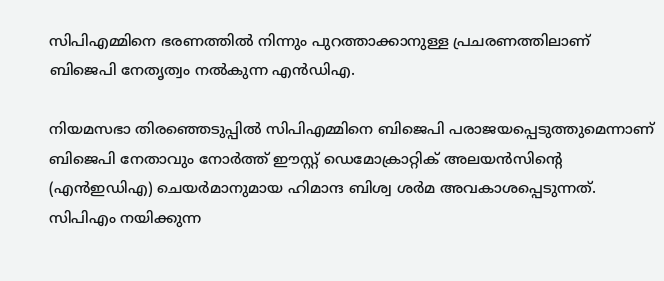സിപിഎമ്മിനെ ഭരണത്തില്‍ നിന്നും പുറത്താക്കാനുള്ള പ്രചരണത്തിലാണ് ബിജെപി നേതൃത്വം നല്‍കുന്ന എന്‍ഡിഎ.

നിയമസഭാ തിരഞ്ഞെടുപ്പില്‍ സിപിഎമ്മിനെ ബിജെപി പരാജയപ്പെടുത്തുമെന്നാണ് ബിജെപി നേതാവും നോര്‍ത്ത് ഈസ്റ്റ് ഡെമോക്രാറ്റിക് അലയന്‍സിന്റെ (എന്‍ഇഡിഎ) ചെയര്‍മാനുമായ ഹിമാന്ദ ബിശ്വ ശര്‍മ അവകാശപ്പെടുന്നത്. സിപിഎം നയിക്കുന്ന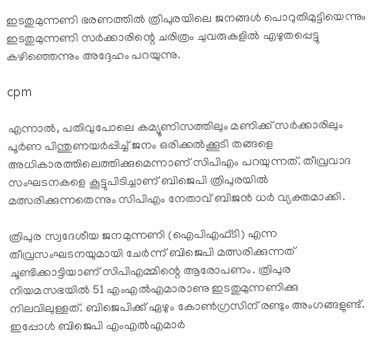ഇടതുമുന്നണി ഭരണത്തില്‍ ത്രിപുരയിലെ ജനങ്ങള്‍ പൊറുതിമുട്ടിയെന്നും ഇടതുമുന്നണി സര്‍ക്കാരിന്റെ ചരിത്രം ചുവരുകളില്‍ എഴുതപ്പെട്ടു കഴിഞ്ഞെന്നും അദ്ദേഹം പറയുന്നു.

cpm

എന്നാല്‍, പതിവുപോലെ കമ്യൂണിസത്തിലും മണിക്ക് സര്‍ക്കാരിലും പൂര്‍ണ പിന്തുണയര്‍പ്പിച്ച് ജനം ഒരിക്കല്‍ക്കൂടി തങ്ങളെ അധികാരത്തിലെത്തിക്കുമെന്നാണ് സിപിഎം പറയുന്നത്. തീവ്രവാദ സംഘടനകളെ കൂട്ടുപിടിച്ചാണ് ബിജെപി ത്രിപുരയില്‍ മത്സരിക്കുന്നതെന്നും സിപിഎം നേതാവ് ബിജന്‍ ധര്‍ വ്യക്തമാക്കി.

ത്രിപുര സ്വദേശീയ ജനമുന്നണി (ഐപിഎഫ്ടി) എന്ന തീവ്രസംഘടനയുമായി ചേര്‍ന്ന് ബിജെപി മത്സരിക്കുന്നത് ചൂണ്ടിക്കാട്ടിയാണ് സിപിഎമ്മിന്റെ ആരോപണം. ത്രിപുര നിയമസഭയില്‍ 51 എംഎല്‍എമാരാണു ഇടതുമുന്നണിക്കു നിലവിലുള്ളത്. ബിജെപിക്ക് ഏഴും കോണ്‍ഗ്രസിന് രണ്ടും അംഗങ്ങളുണ്ട്. ഇപ്പോള്‍ ബിജെപി എംഎല്‍എമാര്‍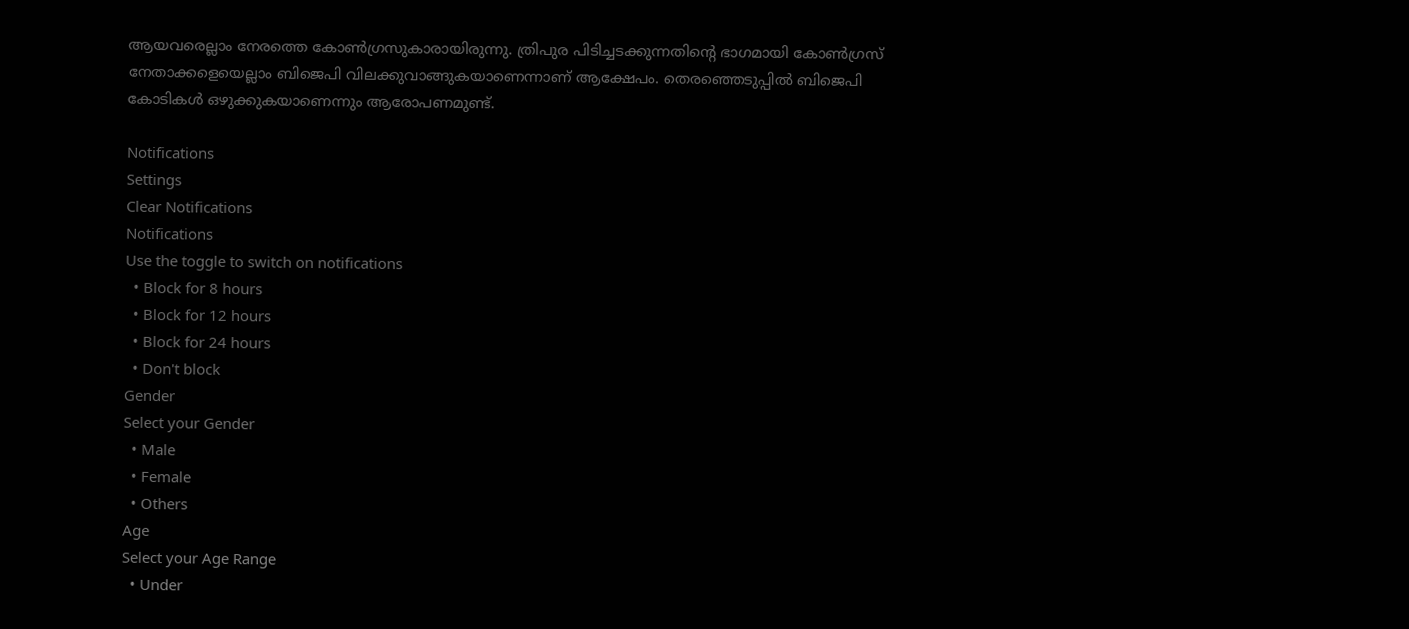ആയവരെല്ലാം നേരത്തെ കോണ്‍ഗ്രസുകാരായിരുന്നു. ത്രിപുര പിടിച്ചടക്കുന്നതിന്റെ ഭാഗമായി കോണ്‍ഗ്രസ് നേതാക്കളെയെല്ലാം ബിജെപി വിലക്കുവാങ്ങുകയാണെന്നാണ് ആക്ഷേപം. തെരഞ്ഞെടുപ്പില്‍ ബിജെപി കോടികള്‍ ഒഴുക്കുകയാണെന്നും ആരോപണമുണ്ട്.

Notifications
Settings
Clear Notifications
Notifications
Use the toggle to switch on notifications
  • Block for 8 hours
  • Block for 12 hours
  • Block for 24 hours
  • Don't block
Gender
Select your Gender
  • Male
  • Female
  • Others
Age
Select your Age Range
  • Under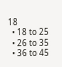18
  • 18 to 25
  • 26 to 35
  • 36 to 45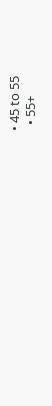• 45 to 55
  • 55+